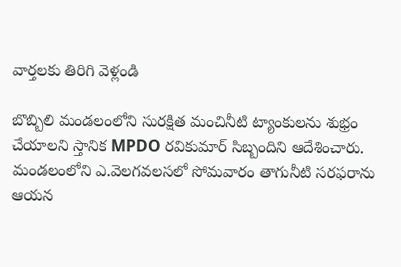వార్తలకు తిరిగి వెళ్లండి

బొబ్బిలి మండలంలోని సురక్షిత మంచినీటి ట్యాంకులను శుభ్రం చేయాలని స్తానిక MPDO రవికుమార్ సిబ్బందిని ఆదేశించారు.
మండలంలోని ఎ.వెలగవలసలో సోమవారం తాగునీటి సరఫరాను ఆయన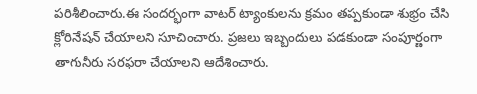పరిశీలించారు.ఈ సందర్భంగా వాటర్ ట్యాంకులను క్రమం తప్పకుండా శుభ్రం చేసి క్లోరినేషన్ చేయాలని సూచించారు. ప్రజలు ఇబ్బందులు పడకుండా సంపూర్ణంగా తాగునీరు సరఫరా చేయాలని ఆదేశించారు.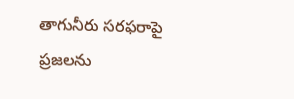తాగునీరు సరఫరాపై ప్రజలను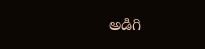అడిగి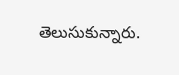తెలుసుకున్నారు.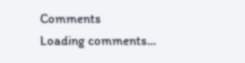Comments
Loading comments...